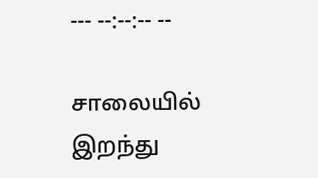--- --:--:-- --

சாலையில் இறந்து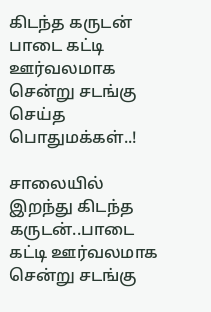கிடந்த கருடன் பாடை கட்டி ஊர்வலமாக சென்று சடங்கு செய்த பொதுமக்கள்..!

சாலையில் இறந்து கிடந்த கருடன்..பாடை கட்டி ஊர்வலமாக சென்று சடங்கு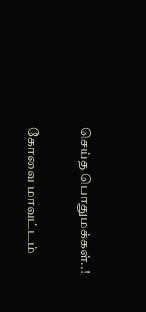செய்த பொதுமக்கள்..!

கோவை மாவட்டம்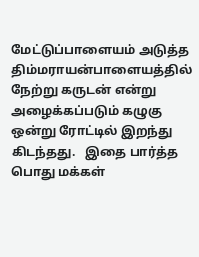மேட்டுப்பாளையம் அடுத்த திம்மராயன்பாளையத்தில் நேற்று கருடன் என்று அழைக்கப்படும் கழுகு ஒன்று ரோட்டில் இறந்து கிடந்தது.   இதை பார்த்த பொது மக்கள்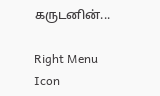கருடனின்...

Right Menu Icon